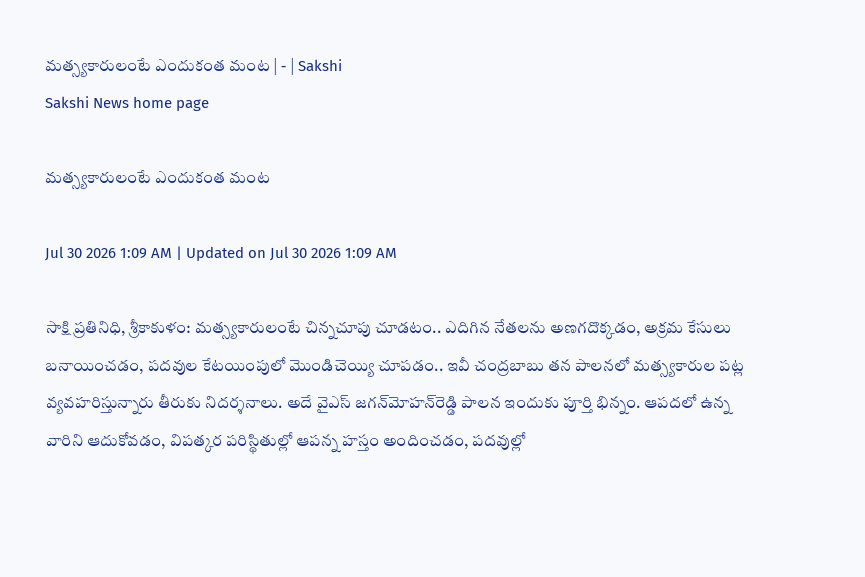మత్స్యకారులంటే ఎందుకంత మంట | - | Sakshi
Sakshi News home page

మత్స్యకారులంటే ఎందుకంత మంట

Jul 30 2026 1:09 AM | Updated on Jul 30 2026 1:09 AM

సాక్షి ప్రతినిధి, శ్రీకాకుళం: మత్స్యకారులంటే చిన్నచూపు చూడటం.. ఎదిగిన నేతలను అణగదొక్కడం, అక్రమ కేసులు బనాయించడం, పదవుల కేటయింపులో మొండిచెయ్యి చూపడం.. ఇవీ చంద్రబాబు తన పాలనలో మత్స్యకారుల పట్ల వ్యవహరిస్తున్నారు తీరుకు నిదర్శనాలు. అదే వైఎస్‌ జగన్‌మోహన్‌రెడ్డి పాలన ఇందుకు పూర్తి భిన్నం. ఆపదలో ఉన్న వారిని ఆదుకోవడం, విపత్కర పరిస్థితుల్లో ఆపన్న హస్తం అందించడం, పదవుల్లో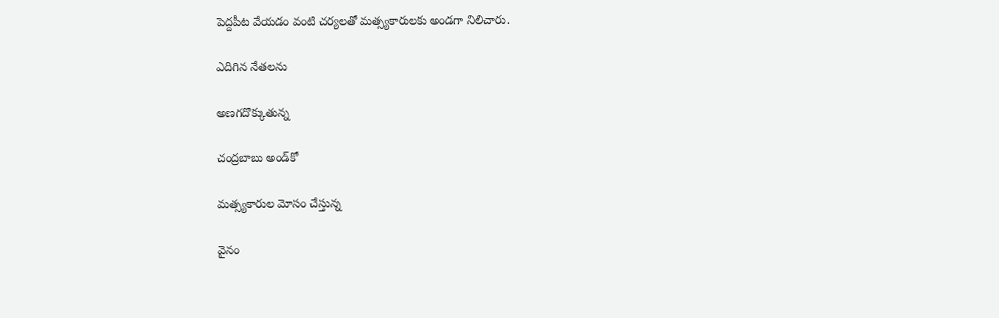పెద్దపీట వేయడం వంటి చర్యలతో మత్స్యకారులకు అండగా నిలిచారు.

ఎదిగిన నేతలను

అణగదొక్కుతున్న

చంద్రబాబు అండ్‌కో

మత్స్యకారుల మోసం చేస్తున్న

వైనం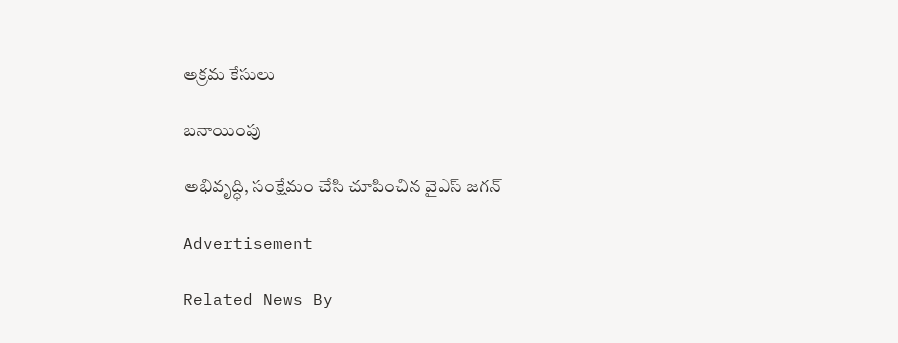అక్రమ కేసులు

బనాయింపు

అభివృద్ధి, సంక్షేమం చేసి చూపించిన వైఎస్‌ జగన్‌

Advertisement

Related News By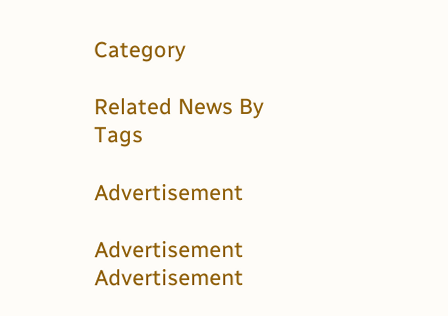Category

Related News By Tags

Advertisement

Advertisement
Advertisement